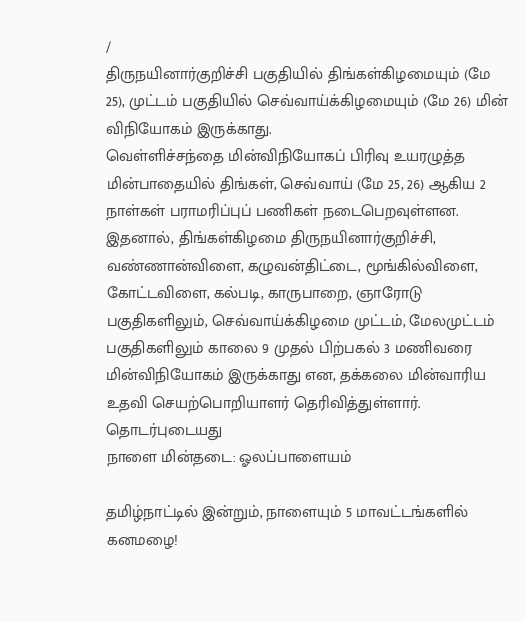/
திருநயினார்குறிச்சி பகுதியில் திங்கள்கிழமையும் (மே 25), முட்டம் பகுதியில் செவ்வாய்க்கிழமையும் (மே 26) மின் விநியோகம் இருக்காது.
வெள்ளிச்சந்தை மின்விநியோகப் பிரிவு உயரழுத்த மின்பாதையில் திங்கள், செவ்வாய் (மே 25, 26) ஆகிய 2 நாள்கள் பராமரிப்புப் பணிகள் நடைபெறவுள்ளன.
இதனால், திங்கள்கிழமை திருநயினார்குறிச்சி, வண்ணான்விளை, கழுவன்திட்டை, மூங்கில்விளை, கோட்டவிளை, கல்படி, காருபாறை, ஞாரோடு பகுதிகளிலும், செவ்வாய்க்கிழமை முட்டம், மேலமுட்டம் பகுதிகளிலும் காலை 9 முதல் பிற்பகல் 3 மணிவரை மின்விநியோகம் இருக்காது என, தக்கலை மின்வாரிய உதவி செயற்பொறியாளர் தெரிவித்துள்ளார்.
தொடர்புடையது
நாளை மின்தடை: ஓலப்பாளையம்

தமிழ்நாட்டில் இன்றும், நாளையும் 5 மாவட்டங்களில் கனமழை!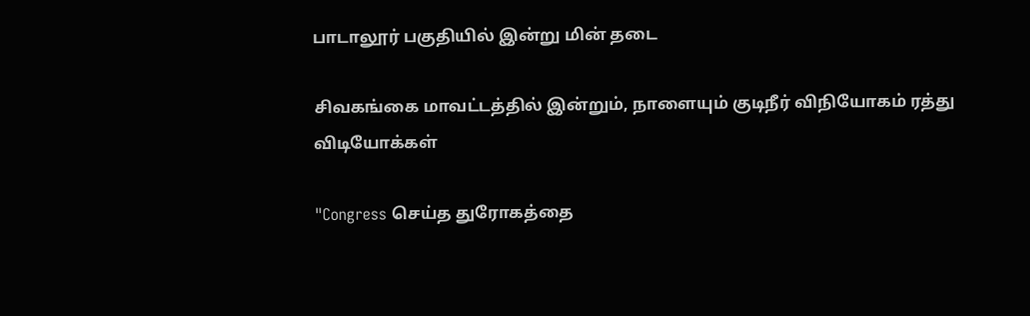பாடாலூர் பகுதியில் இன்று மின் தடை

சிவகங்கை மாவட்டத்தில் இன்றும், நாளையும் குடிநீர் விநியோகம் ரத்து
விடியோக்கள்

"Congress செய்த துரோகத்தை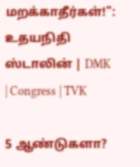மறக்காதீர்கள்!": உதயநிதி ஸ்டாலின் | DMK | Congress | TVK

5 ஆண்டுகளா?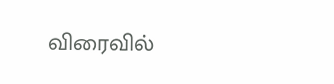விரைவில்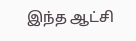இந்த ஆட்சி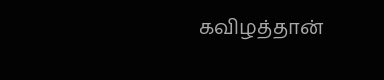கவிழத்தான்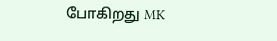போகிறது MK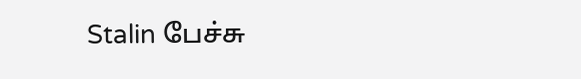Stalin பேச்சு